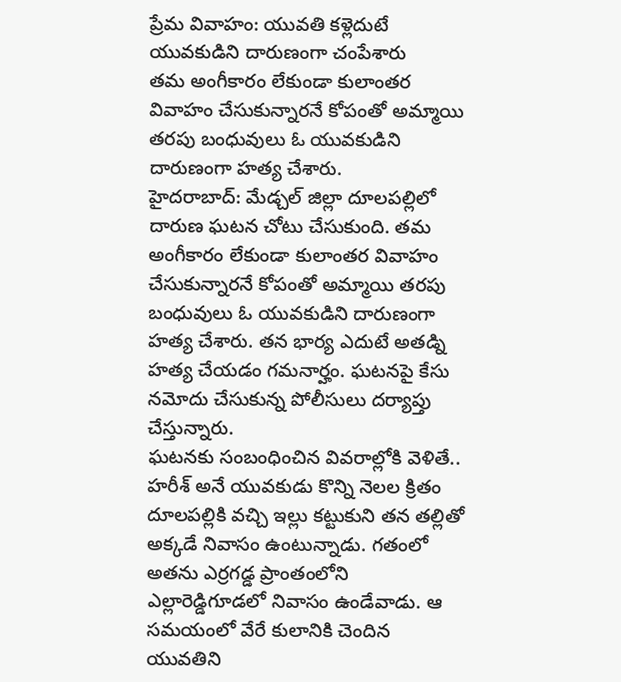ప్రేమ వివాహం: యువతి కళ్లెదుటే యువకుడిని దారుణంగా చంపేశారు
తమ అంగీకారం లేకుండా కులాంతర వివాహం చేసుకున్నారనే కోపంతో అమ్మాయి తరపు బంధువులు ఓ యువకుడిని దారుణంగా హత్య చేశారు.
హైదరాబాద్: మేడ్చల్ జిల్లా దూలపల్లిలో దారుణ ఘటన చోటు చేసుకుంది. తమ అంగీకారం లేకుండా కులాంతర వివాహం చేసుకున్నారనే కోపంతో అమ్మాయి తరపు బంధువులు ఓ యువకుడిని దారుణంగా హత్య చేశారు. తన భార్య ఎదుటే అతడ్ని హత్య చేయడం గమనార్హం. ఘటనపై కేసు నమోదు చేసుకున్న పోలీసులు దర్యాప్తు చేస్తున్నారు.
ఘటనకు సంబంధించిన వివరాల్లోకి వెళితే.. హరీశ్ అనే యువకుడు కొన్ని నెలల క్రితం దూలపల్లికి వచ్చి ఇల్లు కట్టుకుని తన తల్లితో అక్కడే నివాసం ఉంటున్నాడు. గతంలో అతను ఎర్రగడ్డ ప్రాంతంలోని ఎల్లారెడ్డిగూడలో నివాసం ఉండేవాడు. ఆ సమయంలో వేరే కులానికి చెందిన యువతిని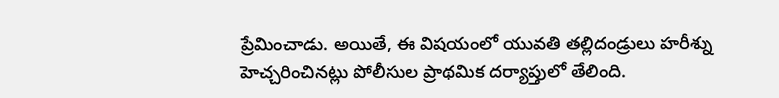ప్రేమించాడు. అయితే, ఈ విషయంలో యువతి తల్లిదండ్రులు హరీశ్ను హెచ్చరించినట్లు పోలీసుల ప్రాథమిక దర్యాప్తులో తేలింది.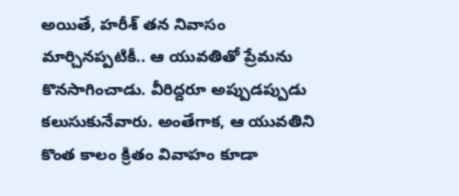అయితే, హరీశ్ తన నివాసం మార్చినప్పటికీ.. ఆ యువతితో ప్రేమను కొనసాగించాడు. వీరిద్దరూ అప్పుడప్పుడు కలుసుకునేవారు. అంతేగాక, ఆ యువతిని కొంత కాలం క్రితం వివాహం కూడా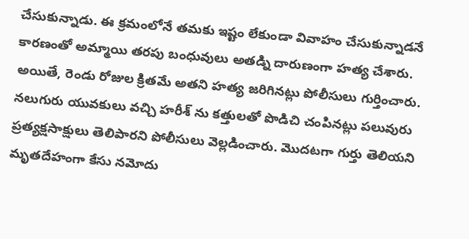చేసుకున్నాడు. ఈ క్రమంలోనే తమకు ఇష్టం లేకుండా వివాహం చేసుకున్నాడనే కారణంతో అమ్మాయి తరపు బంధువులు అతడ్ని దారుణంగా హత్య చేశారు. అయితే, రెండు రోజుల క్రితమే అతని హత్య జరిగినట్లు పోలీసులు గుర్తించారు.
నలుగురు యువకులు వచ్చి హరీశ్ ను కత్తులతో పొడిచి చంపినట్లు పలువురు ప్రత్యక్షసాక్షులు తెలిపారని పోలీసులు వెల్లడించారు. మొదటగా గుర్తు తెలియని మృతదేహంగా కేసు నమోదు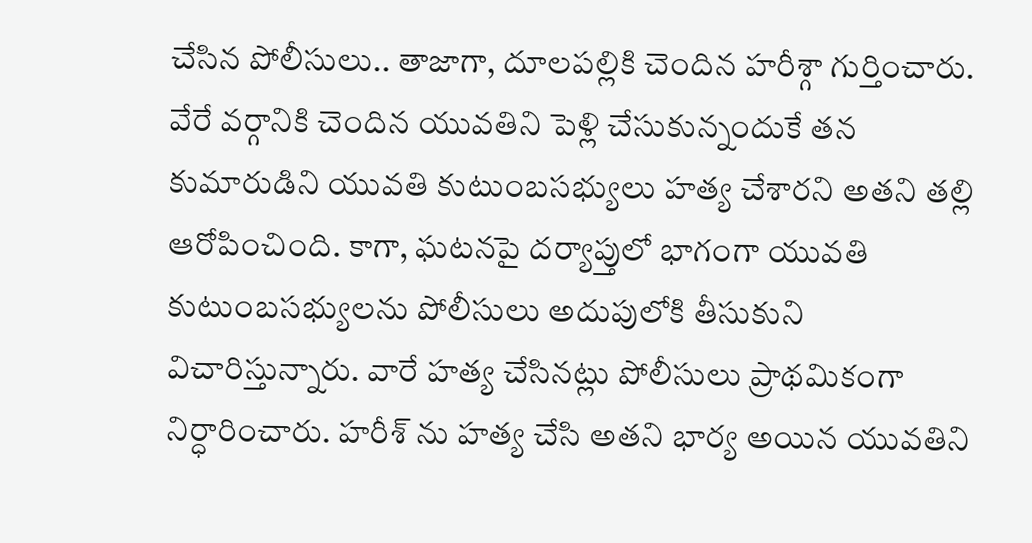చేసిన పోలీసులు.. తాజాగా, దూలపల్లికి చెందిన హరీశ్గా గుర్తించారు. వేరే వర్గానికి చెందిన యువతిని పెళ్లి చేసుకున్నందుకే తన కుమారుడిని యువతి కుటుంబసభ్యులు హత్య చేశారని అతని తల్లి ఆరోపించింది. కాగా, ఘటనపై దర్యాప్తులో భాగంగా యువతి కుటుంబసభ్యులను పోలీసులు అదుపులోకి తీసుకుని విచారిస్తున్నారు. వారే హత్య చేసినట్లు పోలీసులు ప్రాథమికంగా నిర్ధారించారు. హరీశ్ ను హత్య చేసి అతని భార్య అయిన యువతిని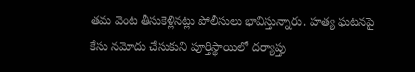తమ వెంట తీసుకెళ్లినట్లు పోలీసులు భావిస్తున్నారు. హత్య ఘటనపై కేసు నమోదు చేసుకుని పూర్తిస్థాయిలో దర్యాప్తు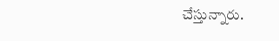చేస్తున్నారు.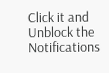Click it and Unblock the Notifications